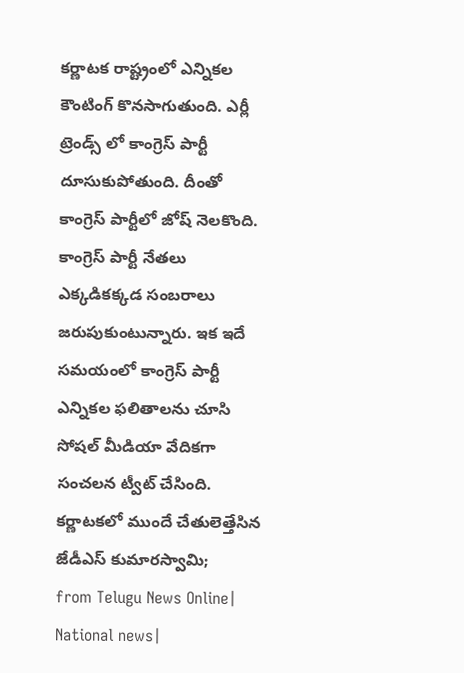కర్ణాటక రాష్ట్రంలో ఎన్నికల కౌంటింగ్ కొనసాగుతుంది. ఎర్లీ ట్రెండ్స్ లో కాంగ్రెస్ పార్టీ దూసుకుపోతుంది. దీంతో కాంగ్రెస్ పార్టీలో జోష్ నెలకొంది. కాంగ్రెస్ పార్టీ నేతలు ఎక్కడికక్కడ సంబరాలు జరుపుకుంటున్నారు. ఇక ఇదే సమయంలో కాంగ్రెస్ పార్టీ ఎన్నికల ఫలితాలను చూసి సోషల్ మీడియా వేదికగా సంచలన ట్వీట్ చేసింది. కర్ణాటకలో ముందే చేతులెత్తేసిన జేడీఎస్ కుమారస్వామి;
from Telugu News Online| National news|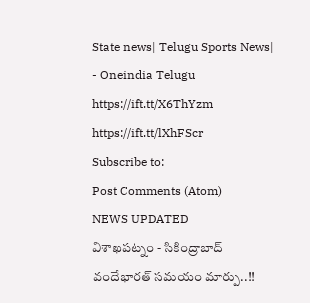State news| Telugu Sports News| - Oneindia Telugu https://ift.tt/X6ThYzm
https://ift.tt/lXhFScr
Subscribe to:
Post Comments (Atom)
NEWS UPDATED
విశాఖపట్నం - సికింద్రాబాద్ వందేభారత్ సమయం మార్పు..!!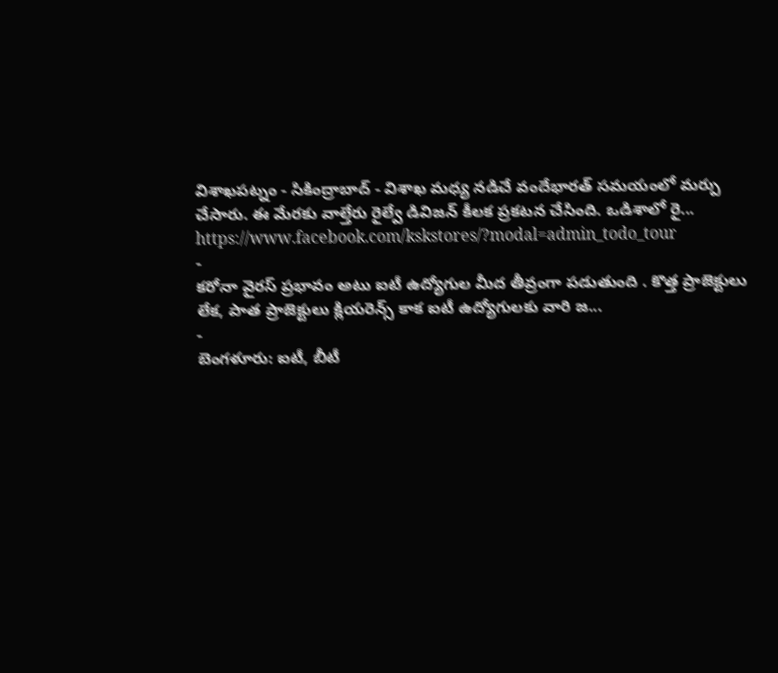విశాఖపట్నం - సికింద్రాబాద్ - విశాఖ మధ్య నడిచే వందేభారత్ సమయంలో మర్పు చేసారు. ఈ మేరకు వాల్తేరు రైల్వే డివిజన్ కీలక ప్రకటన చేసింది. ఒడిశాలో రై...
https://www.facebook.com/kskstores/?modal=admin_todo_tour
-
కరోనా వైరస్ ప్రభావం అటు ఐటీ ఉద్యోగుల మీద తీవ్రంగా పడుతుంది . కొత్త ప్రాజెక్టులు లేక, పాత ప్రాజెక్టులు క్లియరెన్స్ కాక ఐటీ ఉద్యోగులకు వారి జ...
-
బెంగళూరు: ఐటీ, బీటీ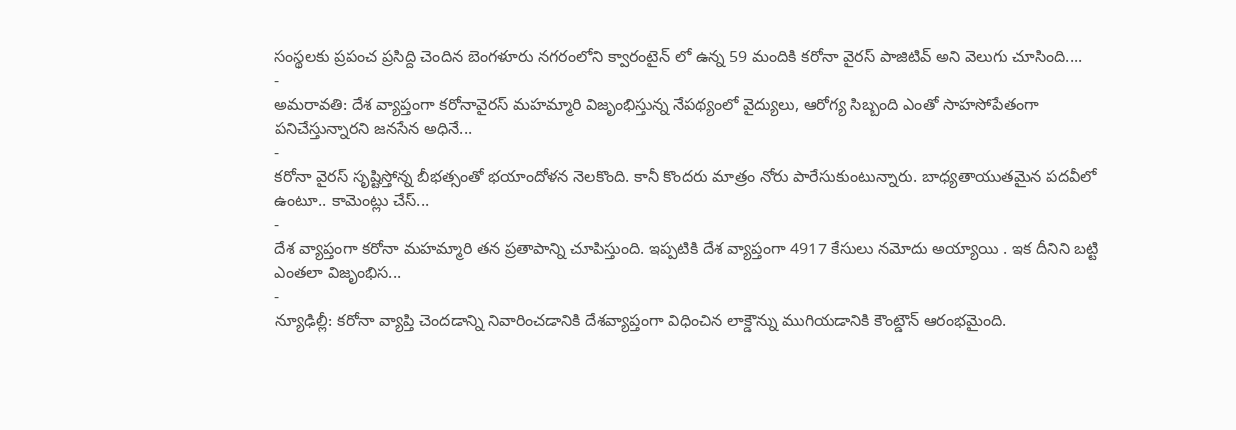సంస్థలకు ప్రపంచ ప్రసిద్ది చెందిన బెంగళూరు నగరంలోని క్వారంటైన్ లో ఉన్న 59 మందికి కరోనా వైరస్ పాజిటివ్ అని వెలుగు చూసింది....
-
అమరావతి: దేశ వ్యాప్తంగా కరోనావైరస్ మహమ్మారి విజృంభిస్తున్న నేపథ్యంలో వైద్యులు, ఆరోగ్య సిబ్బంది ఎంతో సాహసోపేతంగా పనిచేస్తున్నారని జనసేన అధినే...
-
కరోనా వైరస్ సృష్టిస్తోన్న బీభత్సంతో భయాందోళన నెలకొంది. కానీ కొందరు మాత్రం నోరు పారేసుకుంటున్నారు. బాధ్యతాయుతమైన పదవీలో ఉంటూ.. కామెంట్లు చేస్...
-
దేశ వ్యాప్తంగా కరోనా మహమ్మారి తన ప్రతాపాన్ని చూపిస్తుంది. ఇప్పటికి దేశ వ్యాప్తంగా 4917 కేసులు నమోదు అయ్యాయి . ఇక దీనిని బట్టి ఎంతలా విజృంభిస...
-
న్యూఢిల్లీ: కరోనా వ్యాప్తి చెందడాన్ని నివారించడానికి దేశవ్యాప్తంగా విధించిన లాక్డౌన్ను ముగియడానికి కౌంట్డౌన్ ఆరంభమైంది.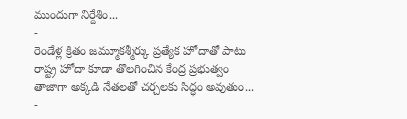ముందుగా నిర్దేశిం...
-
రెండేళ్ల క్రితం జమ్మూకశ్మీర్కు ప్రత్యేక హోదాతో పాటు రాష్ట్ర హోదా కూడా తొలగించిన కేంద్ర ప్రభుత్వం తాజాగా అక్కడి నేతలతో చర్చలకు సిద్ధం అవుతుం...
-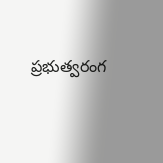ప్రభుత్వరంగ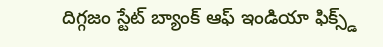దిగ్గజం స్టేట్ బ్యాంక్ ఆఫ్ ఇండియా ఫిక్స్డ్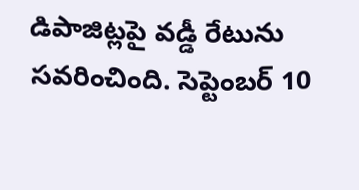డిపాజిట్లపై వడ్డీ రేటును సవరించింది. సెప్టెంబర్ 10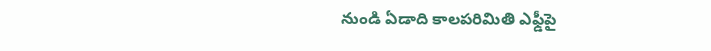నుండి ఏడాది కాలపరిమితి ఎఫ్డీపై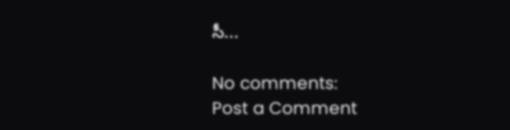సీ...

No comments:
Post a Comment